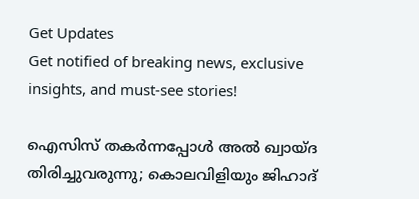Get Updates
Get notified of breaking news, exclusive insights, and must-see stories!

ഐസിസ് തകർന്നപ്പോൾ അൽ ഖ്വായ്ദ തിരിച്ചുവരുന്നു; കൊലവിളിയും ജിഹാദ്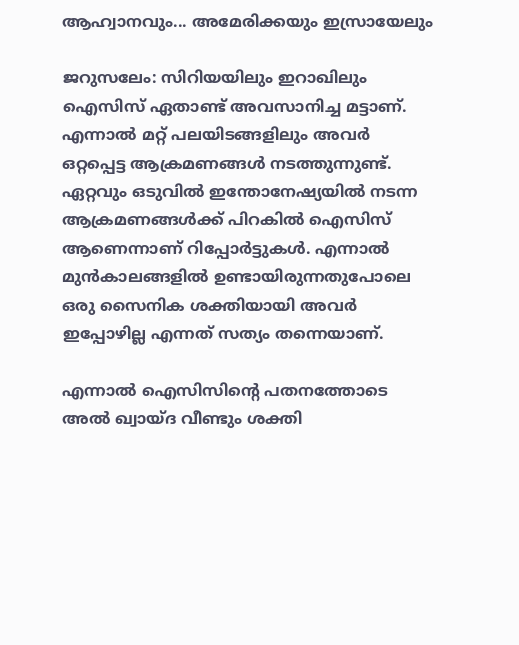ആഹ്വാനവും... അമേരിക്കയും ഇസ്രായേലും

ജറുസലേം: സിറിയയിലും ഇറാഖിലും ഐസിസ് ഏതാണ്ട് അവസാനിച്ച മട്ടാണ്. എന്നാല്‍ മറ്റ് പലയിടങ്ങളിലും അവര്‍ ഒറ്റപ്പെട്ട ആക്രമണങ്ങള്‍ നടത്തുന്നുണ്ട്. ഏറ്റവും ഒടുവില്‍ ഇന്തോനേഷ്യയില്‍ നടന്ന ആക്രമണങ്ങള്‍ക്ക് പിറകില്‍ ഐസിസ് ആണെന്നാണ് റിപ്പോര്‍ട്ടുകള്‍. എന്നാല്‍ മുന്‍കാലങ്ങളില്‍ ഉണ്ടായിരുന്നതുപോലെ ഒരു സൈനിക ശക്തിയായി അവര്‍ ഇപ്പോഴില്ല എന്നത് സത്യം തന്നെയാണ്.

എന്നാല്‍ ഐസിസിന്റെ പതനത്തോടെ അല്‍ ഖ്വായ്ദ വീണ്ടും ശക്തി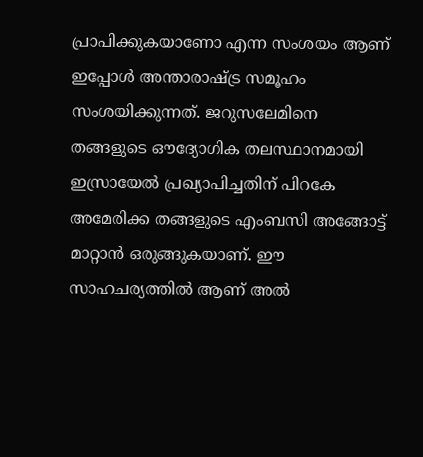പ്രാപിക്കുകയാണോ എന്ന സംശയം ആണ് ഇപ്പോള്‍ അന്താരാഷ്ട്ര സമൂഹം സംശയിക്കുന്നത്. ജറുസലേമിനെ തങ്ങളുടെ ഔദ്യോഗിക തലസ്ഥാനമായി ഇസ്രായേല്‍ പ്രഖ്യാപിച്ചതിന് പിറകേ അമേരിക്ക തങ്ങളുടെ എംബസി അങ്ങോട്ട് മാറ്റാന്‍ ഒരുങ്ങുകയാണ്. ഈ സാഹചര്യത്തില്‍ ആണ് അല്‍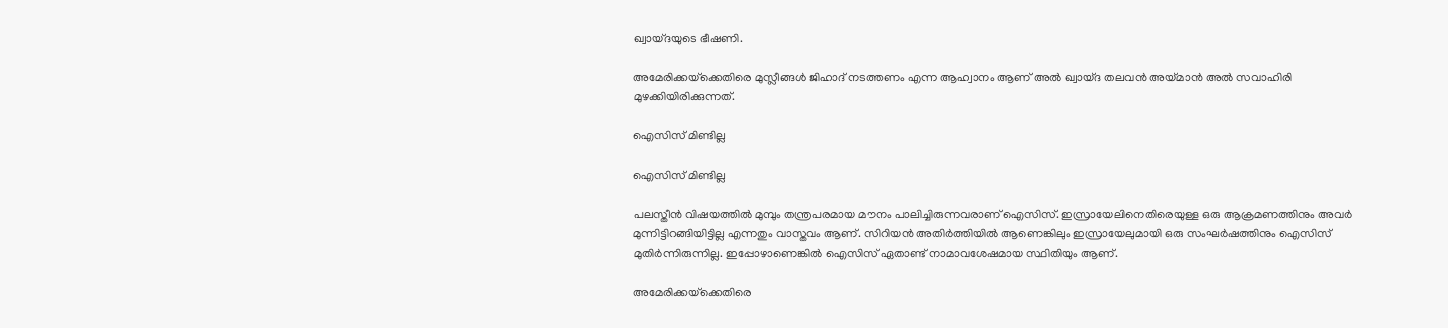ഖ്വായ്ദയുടെ ഭീഷണി.

അമേരിക്കയ്‌ക്കെതിരെ മുസ്ലീങ്ങള്‍ ജിഹാദ് നടത്തണം എന്ന ആഹ്വാനം ആണ് അല്‍ ഖ്വായ്ദ തലവന്‍ അയ്മാന്‍ അല്‍ സവാഹിരി മുഴക്കിയിരിക്കുന്നത്.

ഐസിസ് മിണ്ടില്ല

ഐസിസ് മിണ്ടില്ല

പലസ്തീന്‍ വിഷയത്തില്‍ മുമ്പും തന്ത്രപരമായ മൗനം പാലിച്ചിരുന്നവരാണ് ഐസിസ്. ഇസ്രായേലിനെതിരെയുള്ള ഒരു ആക്രമണത്തിനും അവര്‍ മുന്നിട്ടിറങ്ങിയിട്ടില്ല എന്നതും വാസ്തവം ആണ്. സിറിയന്‍ അതിര്‍ത്തിയില്‍ ആണെങ്കിലും ഇസ്രായേലുമായി ഒരു സംഘര്‍ഷത്തിനും ഐസിസ് മുതിര്‍ന്നിരുന്നില്ല. ഇപ്പോഴാണെങ്കില്‍ ഐസിസ് ഏതാണ്ട് നാമാവശേഷമായ സ്ഥിതിയും ആണ്.

അമേരിക്കയ്‌ക്കെതിരെ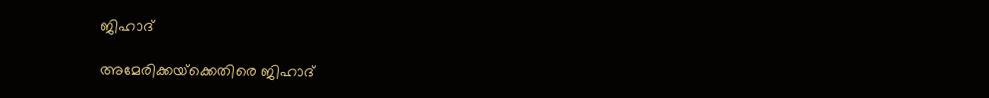ജിഹാദ്

അമേരിക്കയ്‌ക്കെതിരെ ജിഹാദ്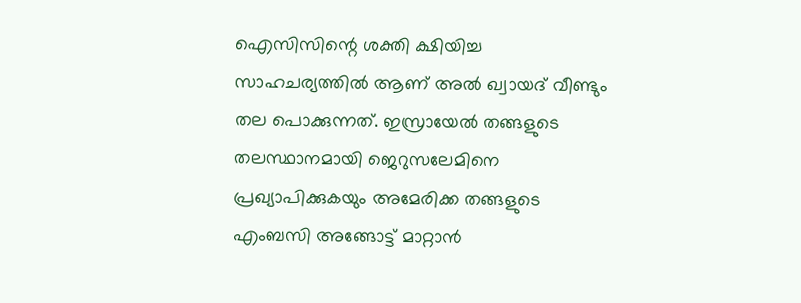ഐസിസിന്റെ ശക്തി ക്ഷിയിച്ച സാഹചര്യത്തില്‍ ആണ് അല്‍ ഖ്വായദ് വീണ്ടും തല പൊക്കുന്നത്. ഇസ്രായേല്‍ തങ്ങളുടെ തലസ്ഥാനമായി ജെറുസലേമിനെ പ്രഖ്യാപിക്കുകയും അമേരിക്ക തങ്ങളുടെ എംബസി അങ്ങോട്ട് മാറ്റാന്‍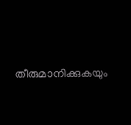തീരുമാനിക്കുകയും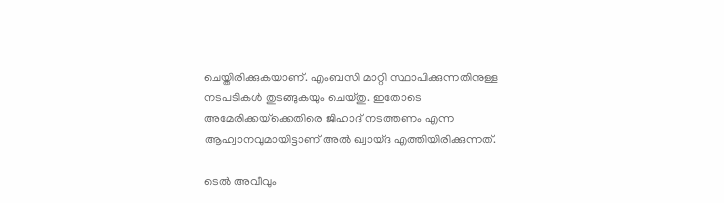ചെയ്തിരിക്കുകയാണ്. എംബസി മാറ്റി സ്ഥാപിക്കുന്നതിനുള്ള നടപടികള്‍ തുടങ്ങുകയും ചെയ്തു. ഇതോടെ അമേരിക്കയ്‌ക്കെതിരെ ജിഹാദ് നടത്തണം എന്ന ആഹ്വാനവുമായിട്ടാണ് അല്‍ ഖ്വായ്ദ എത്തിയിരിക്കുന്നത്.

ടെല്‍ അവീവും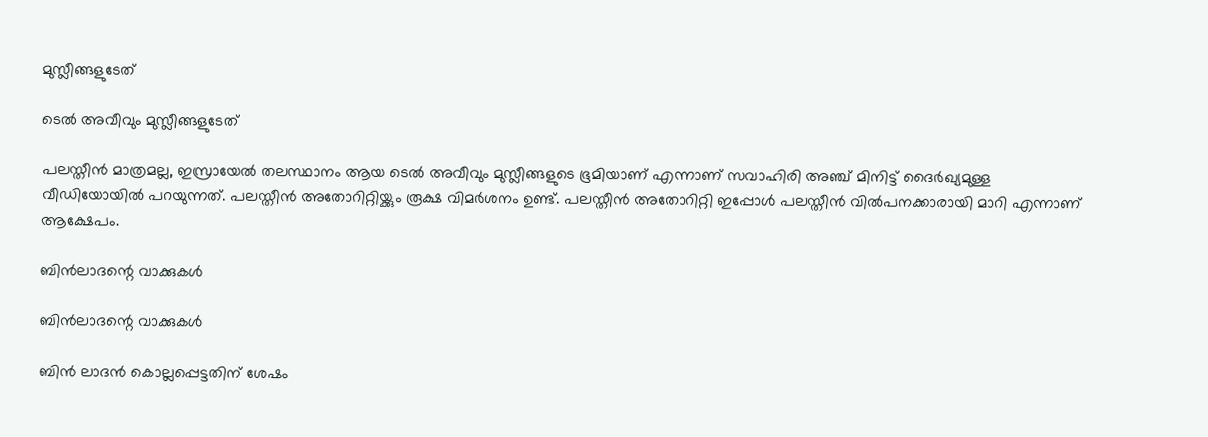മുസ്ലീങ്ങളുടേത്

ടെല്‍ അവീവും മുസ്ലീങ്ങളുടേത്

പലസ്തീന്‍ മാത്രമല്ല, ഇസ്രായേല്‍ തലസ്ഥാനം ആയ ടെല്‍ അവീവും മുസ്ലീങ്ങളുടെ ഭൂമിയാണ് എന്നാണ് സവാഹിരി അഞ്ച് മിനിട്ട് ദൈര്‍ഖ്യമുള്ള വീഡിയോയില്‍ പറയുന്നത്. പലസ്തീന്‍ അതോറിറ്റിയ്ക്കും രൂക്ഷ വിമര്‍ശനം ഉണ്ട്. പലസ്തീന്‍ അതോറിറ്റി ഇപ്പോള്‍ പലസ്തീന്‍ വില്‍പനക്കാരായി മാറി എന്നാണ് ആക്ഷേപം.

ബിന്‍ലാദന്റെ വാക്കുകള്‍

ബിന്‍ലാദന്റെ വാക്കുകള്‍

ബിന്‍ ലാദന്‍ കൊല്ലപ്പെട്ടതിന് ശേഷം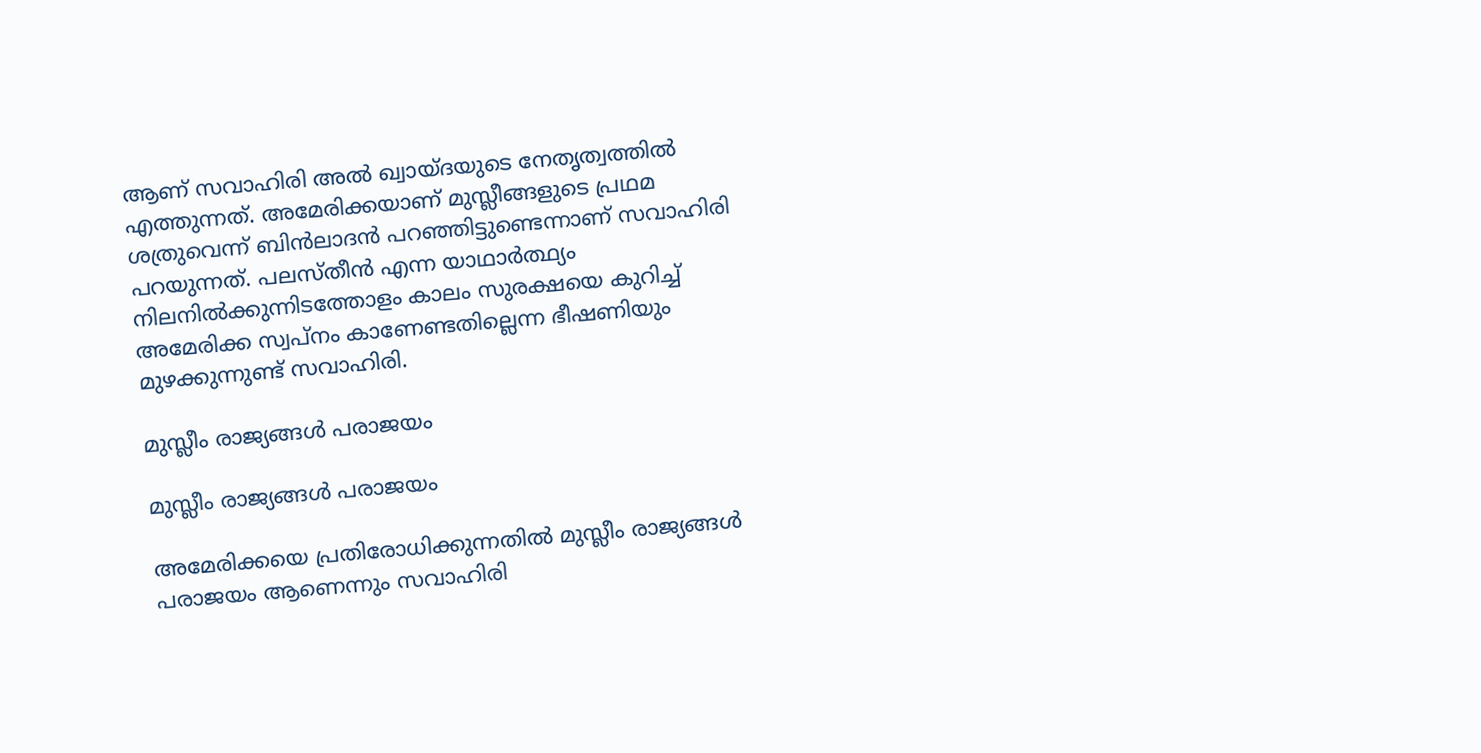ആണ് സവാഹിരി അല്‍ ഖ്വായ്ദയുടെ നേതൃത്വത്തില്‍ എത്തുന്നത്. അമേരിക്കയാണ് മുസ്ലീങ്ങളുടെ പ്രഥമ ശത്രുവെന്ന് ബിന്‍ലാദന്‍ പറഞ്ഞിട്ടുണ്ടെന്നാണ് സവാഹിരി പറയുന്നത്. പലസ്തീന്‍ എന്ന യാഥാര്‍ത്ഥ്യം നിലനില്‍ക്കുന്നിടത്തോളം കാലം സുരക്ഷയെ കുറിച്ച് അമേരിക്ക സ്വപ്‌നം കാണേണ്ടതില്ലെന്ന ഭീഷണിയും മുഴക്കുന്നുണ്ട് സവാഹിരി.

മുസ്ലീം രാജ്യങ്ങള്‍ പരാജയം

മുസ്ലീം രാജ്യങ്ങള്‍ പരാജയം

അമേരിക്കയെ പ്രതിരോധിക്കുന്നതില്‍ മുസ്ലീം രാജ്യങ്ങള്‍ പരാജയം ആണെന്നും സവാഹിരി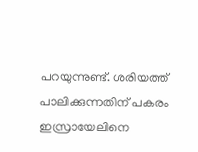പറയുന്നുണ്ട്. ശരിയത്ത് പാലിക്കുന്നതിന് പകരം ഇസ്രായേലിനെ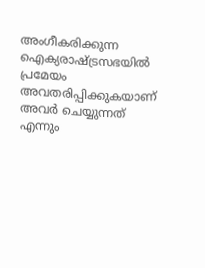അംഗീകരിക്കുന്ന ഐക്യരാഷ്ട്രസഭയില്‍ പ്രമേയം അവതരിപ്പിക്കുകയാണ് അവര്‍ ചെയ്യുന്നത് എന്നും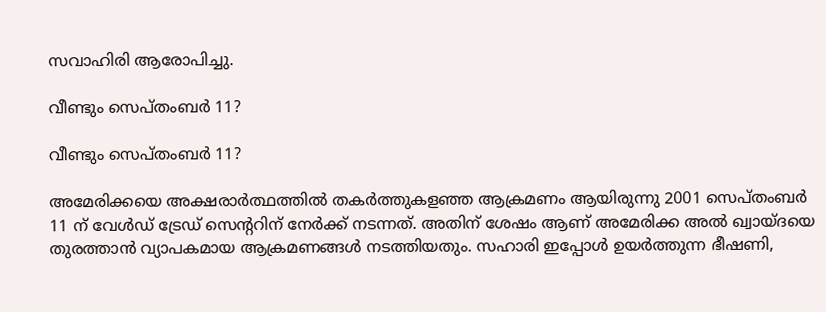സവാഹിരി ആരോപിച്ചു.

വീണ്ടും സെപ്തംബര്‍ 11?

വീണ്ടും സെപ്തംബര്‍ 11?

അമേരിക്കയെ അക്ഷരാര്‍ത്ഥത്തില്‍ തകര്‍ത്തുകളഞ്ഞ ആക്രമണം ആയിരുന്നു 2001 സെപ്തംബര്‍ 11 ന് വേള്‍ഡ് ട്രേഡ് സെന്ററിന് നേര്‍ക്ക് നടന്നത്. അതിന് ശേഷം ആണ് അമേരിക്ക അല്‍ ഖ്വായ്ദയെ തുരത്താന്‍ വ്യാപകമായ ആക്രമണങ്ങള്‍ നടത്തിയതും. സഹാരി ഇപ്പോള്‍ ഉയര്‍ത്തുന്ന ഭീഷണി,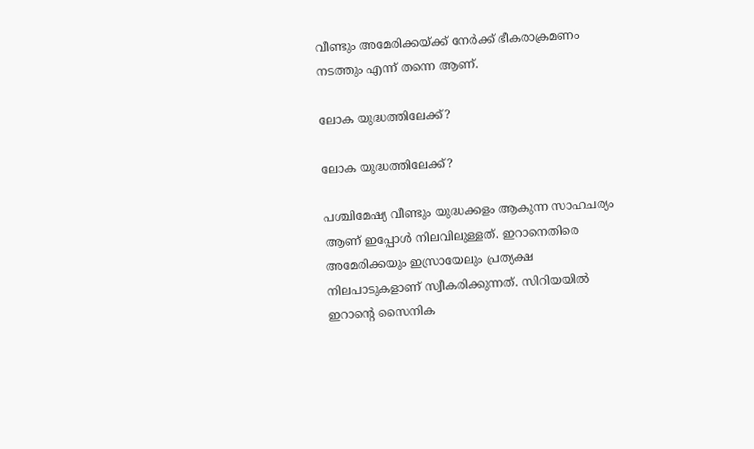വീണ്ടും അമേരിക്കയ്ക്ക് നേര്‍ക്ക് ഭീകരാക്രമണം നടത്തും എന്ന് തന്നെ ആണ്.

ലോക യുദ്ധത്തിലേക്ക്?

ലോക യുദ്ധത്തിലേക്ക്?

പശ്ചിമേഷ്യ വീണ്ടും യുദ്ധക്കളം ആകുന്ന സാഹചര്യം ആണ് ഇപ്പോള്‍ നിലവിലുള്ളത്. ഇറാനെതിരെ അമേരിക്കയും ഇസ്രായേലും പ്രത്യക്ഷ നിലപാടുകളാണ് സ്വീകരിക്കുന്നത്. സിറിയയില്‍ ഇറാന്റെ സൈനിക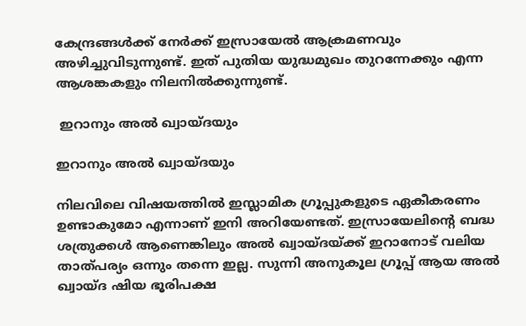കേന്ദ്രങ്ങള്‍ക്ക് നേര്‍ക്ക് ഇസ്രായേല്‍ ആക്രമണവും അഴിച്ചുവിടുന്നുണ്ട്. ഇത് പുതിയ യുദ്ധമുഖം തുറന്നേക്കും എന്ന ആശങ്കകളും നിലനില്‍ക്കുന്നുണ്ട്.

 ഇറാനും അല്‍ ഖ്വായ്ദയും

ഇറാനും അല്‍ ഖ്വായ്ദയും

നിലവിലെ വിഷയത്തില്‍ ഇസ്ലാമിക ഗ്രൂപ്പുകളുടെ ഏകീകരണം ഉണ്ടാകുമോ എന്നാണ് ഇനി അറിയേണ്ടത്. ഇസ്രായേലിന്റെ ബദ്ധ ശത്രുക്കള്‍ ആണെങ്കിലും അല്‍ ഖ്വായ്ദയ്ക്ക് ഇറാനോട് വലിയ താത്പര്യം ഒന്നും തന്നെ ഇല്ല. സുന്നി അനുകൂല ഗ്രൂപ്പ് ആയ അല്‍ ഖ്വായ്ദ ഷിയ ഭൂരിപക്ഷ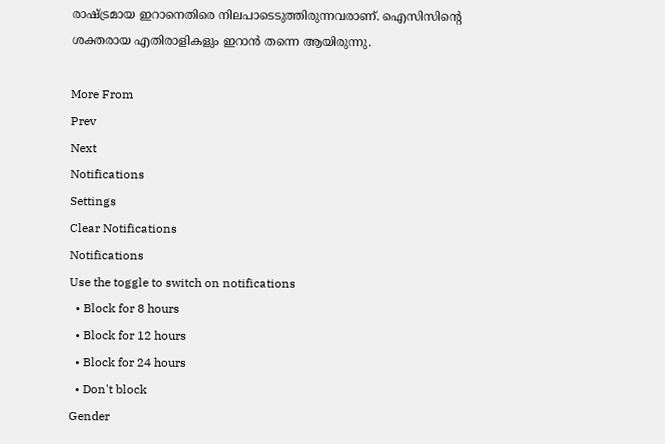രാഷ്ട്രമായ ഇറാനെതിരെ നിലപാടെടുത്തിരുന്നവരാണ്. ഐസിസിന്റെ ശക്തരായ എതിരാളികളും ഇറാന്‍ തന്നെ ആയിരുന്നു.

More From
Prev
Next
Notifications
Settings
Clear Notifications
Notifications
Use the toggle to switch on notifications
  • Block for 8 hours
  • Block for 12 hours
  • Block for 24 hours
  • Don't block
Gender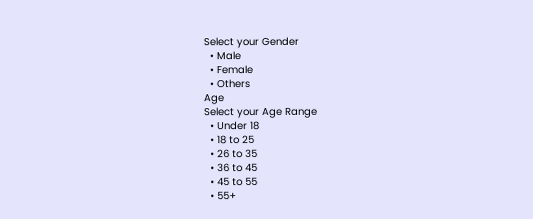Select your Gender
  • Male
  • Female
  • Others
Age
Select your Age Range
  • Under 18
  • 18 to 25
  • 26 to 35
  • 36 to 45
  • 45 to 55
  • 55+